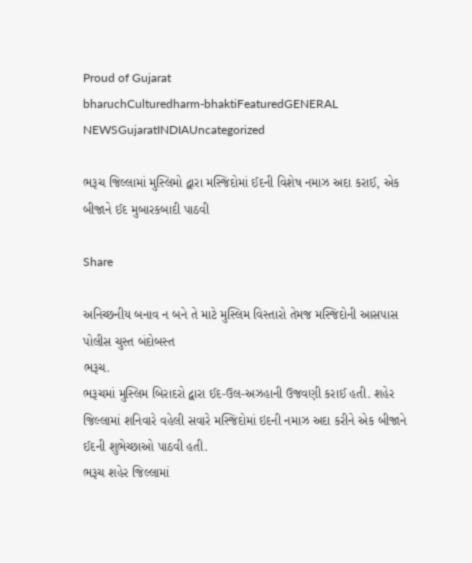Proud of Gujarat
bharuchCulturedharm-bhaktiFeaturedGENERAL NEWSGujaratINDIAUncategorized

ભરૂચ જિલ્લામાં મુસ્લિમો દ્વારા મસ્જિદોમાં ઈદની વિશેષ નમાઝ અદા કરાઈ, એક બીજાને ઈદ મુબારકબાદી પાઠવી

Share

અનિચ્છનીય બનાવ ન બને તે માટે મુસ્લિમ વિસ્તારો તેમજ મસ્જિદોની આસપાસ પોલીસ ચુસ્ત બંદોબસ્ત
ભરૂચ.
ભરૂચમાં મુસ્લિમ બિરાદરો દ્વારા ઈદ-ઉલ-અઝહાની ઉજવણી કરાઈ હતી. શહેર જિલ્લામાં શનિવારે વહેલી સવારે મસ્જિદોમાં ઇદની નમાઝ અદા કરીને એક બીજાને ઈદની શુભેચ્છાઓ પાઠવી હતી.
ભરૂચ શહેર જિલ્લામાં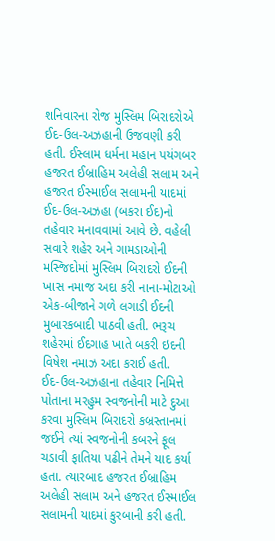શનિવારના રોજ મુસ્લિમ બિરાદરોએ ઈદ-ઉલ-અઝહાની ઉજવણી કરી હતી. ઈસ્લામ ધર્મના મહાન પયંગબર હજરત ઈબ્રાહિમ અલેહી સલામ અને હજરત ઈસ્માઈલ સલામની યાદમાં ઈદ-ઉલ-અઝહા (બકરા ઈદ)નો તહેવાર મનાવવામાં આવે છે. વહેલી સવારે શહેર અને ગામડાઓની મસ્જિદોમાં મુસ્લિમ બિરાદરો ઈદની ખાસ નમાજ અદા કરી નાના-મોટાઓ એક-બીજાને ગળે લગાડી ઈદની મુબારકબાદી પાઠવી હતી. ભરૂચ શહેરમાં ઈદગાહ ખાતે બકરી ઇદની વિષેશ નમાઝ અદા કરાઈ હતી.
ઈદ-ઉલ-અઝહાના તહેવાર નિમિત્તે પોતાના મરહુમ સ્વજનોની માટે દુઆ કરવા મુસ્લિમ બિરાદરો કબ્રસ્તાનમાં જઈને ત્યાં સ્વજનોની કબરને ફૂલ ચડાવી ફાતિયા પઢીને તેમને યાદ કર્યા હતા. ત્યારબાદ હજરત ઈબ્રાહિમ અલેહી સલામ અને હજરત ઈસ્માઈલ સલામની યાદમાં કુરબાની કરી હતી.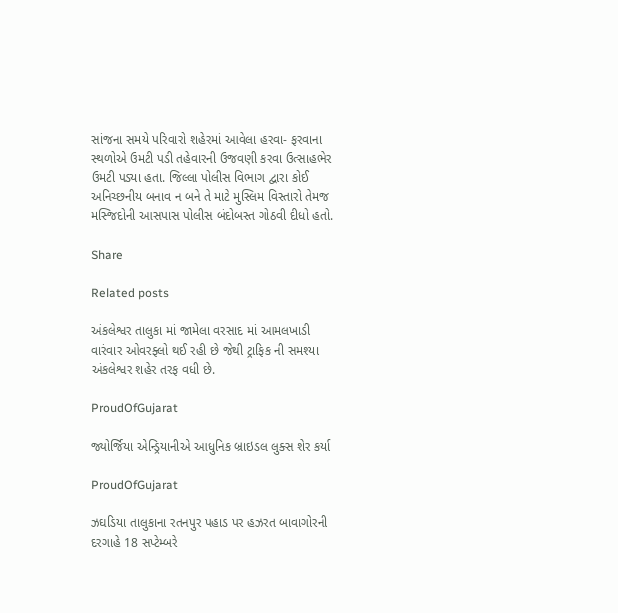સાંજના સમયે પરિવારો શહેરમાં આવેલા હરવા- ફરવાના સ્થળોએ ઉમટી પડી તહેવારની ઉજવણી કરવા ઉત્સાહભેર ઉમટી પડ્યા હતા. જિલ્લા પોલીસ વિભાગ દ્વારા કોઈ અનિચ્છનીય બનાવ ન બને તે માટે મુસ્લિમ વિસ્તારો તેમજ મસ્જિદોની આસપાસ પોલીસ બંદોબસ્ત ગોઠવી દીધો હતો.

Share

Related posts

અંકલેશ્વર તાલુકા માં જામેલા વરસાદ માં આમલખાડી વારંવાર ઓવરફ્લો થઈ રહી છે જેથી ટ્રાફિક ની સમશ્યા અંકલેશ્વર શહેર તરફ વધી છે.

ProudOfGujarat

જ્યોર્જિયા એન્ડ્રિયાનીએ આધુનિક બ્રાઇડલ લુક્સ શેર કર્યા

ProudOfGujarat

ઝઘડિયા તાલુકાના રતનપુર પહાડ પર હઝરત બાવાગોરની દરગાહે 18 સપ્ટેમ્બરે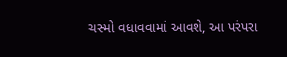ચસ્મો વધાવવામાં આવશે, આ પરંપરા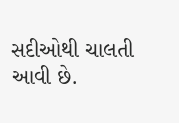સદીઓથી ચાલતી આવી છે.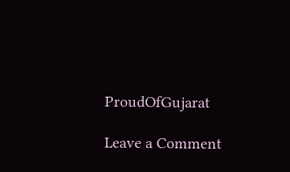ProudOfGujarat

Leave a Comment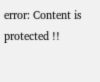error: Content is protected !!